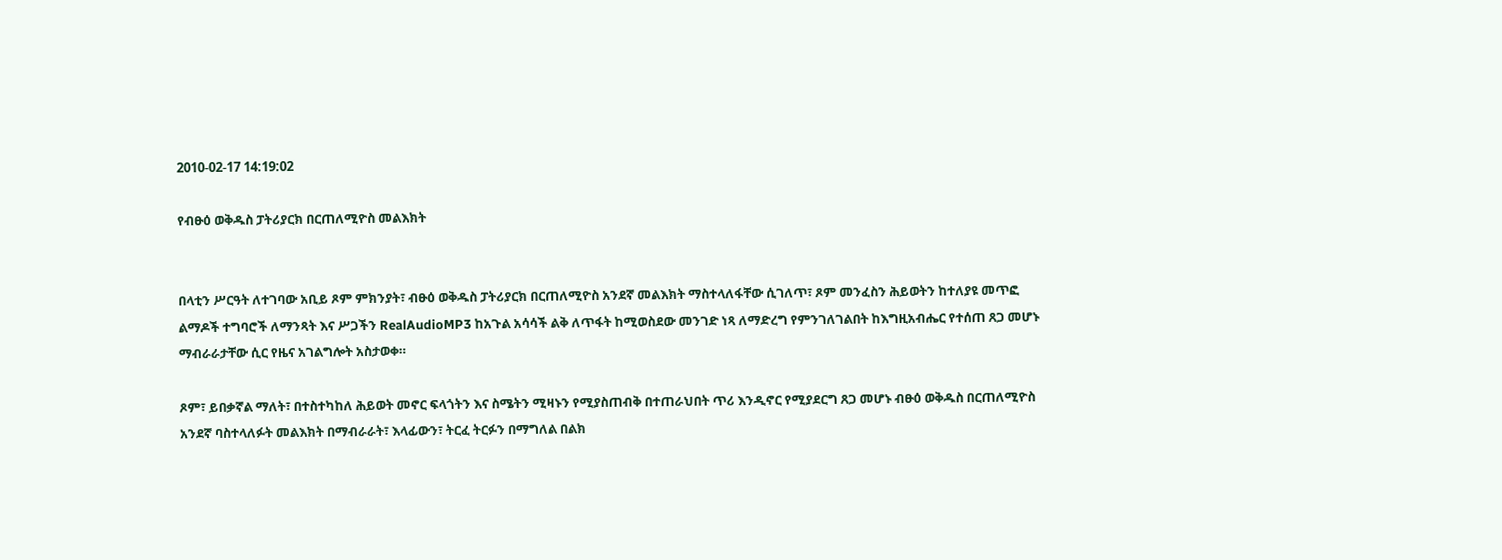2010-02-17 14:19:02

የብፁዕ ወቅዱስ ፓትሪያርክ በርጠለሚዮስ መልእክት


በላቲን ሥርዓት ለተገባው አቢይ ጾም ምክንያት፣ ብፁዕ ወቅዱስ ፓትሪያርክ በርጠለሚዮስ አንደኛ መልእክት ማስተላለፋቸው ሲገለጥ፣ ጾም መንፈስን ሕይወትን ከተለያዩ መጥፎ ልማዶች ተግባሮች ለማንጻት እና ሥጋችን RealAudioMP3 ከአጉል አሳሳች ልቅ ለጥፋት ከሚወስደው መንገድ ነጻ ለማድረግ የምንገለገልበት ከእግዚአብሔር የተሰጠ ጸጋ መሆኑ ማብራራታቸው ሲር የዜና አገልግሎት አስታወቀ።

ጾም፣ ይበቃኛል ማለት፣ በተስተካከለ ሕይወት መኖር ፍላጎትን እና ስሜትን ሚዛኑን የሚያስጠብቅ በተጠራህበት ጥሪ እንዲኖር የሚያደርግ ጸጋ መሆኑ ብፁዕ ወቅዱስ በርጠለሚዮስ አንደኛ ባስተላለፉት መልእክት በማብራራት፣ እላፊውን፣ ትርፈ ትርፉን በማግለል በልክ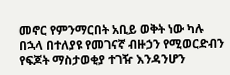መኖር የምንማርበት አቢይ ወቅት ነው ካሉ በኋላ በተለያዩ የመገናኛ ብዙኃን የሚወርድብን የፍጆት ማስታወቂያ ተገዥ እንዳንሆን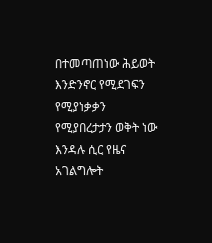በተመጣጠነው ሕይወት እንድንኖር የሚደገፍን የሚያነቃቃን የሚያበረታታን ወቅት ነው እንዳሉ ሲር የዜና አገልግሎት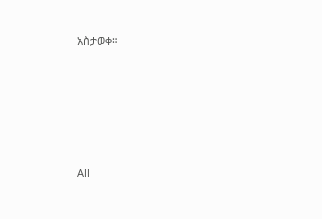አስታወቀ።







All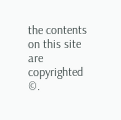the contents on this site are copyrighted ©.